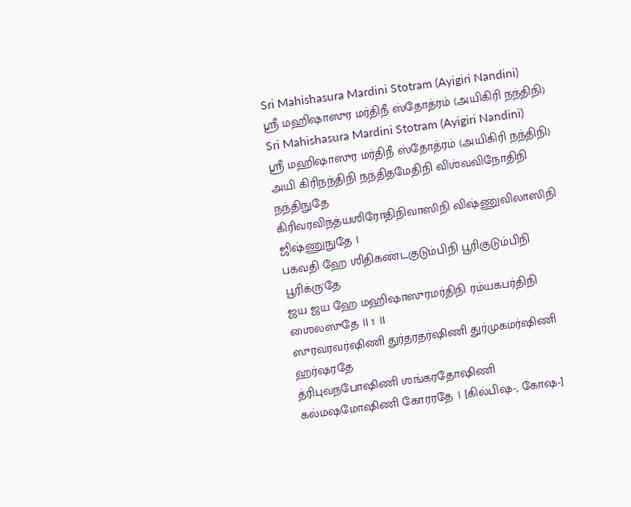Sri Mahishasura Mardini Stotram (Ayigiri Nandini)
ஶ்ரீ மஹிஷாஸுர மர்திநீ ஸ்தோத்ரம் (அயிகிரி நந்திநி)
Sri Mahishasura Mardini Stotram (Ayigiri Nandini)
ஶ்ரீ மஹிஷாஸுர மர்திநீ ஸ்தோத்ரம் (அயிகிரி நந்திநி)
அயி கிரிநந்திநி நந்திதமேதிநி விஶ்வவிநோதிநி நந்திநுதே
கிரிவரவிந்த்யஶிரோதிநிவாஸிநி விஷ்ணுவிலாஸிநி ஜிஷ்ணுநுதே ।
பகவதி ஹே ஶிதிகண்டகுடும்பிநி பூரிகுடும்பிநி பூரிக்ரு'தே
ஜய ஜய ஹே மஹிஷாஸுரமர்திநி ரம்யகபர்திநி ஶைலஸுதே ॥ 1 ॥
ஸுரவரவர்ஷிணி துர்தரதர்ஷிணி துர்முகமர்ஷிணி ஹர்ஷரதே
த்ரிபுவநபோஷிணி ஶங்கரதோஷிணி கல்மஷமோஷிணி கோரரதே । [கில்பிஷ-, கோஷ-]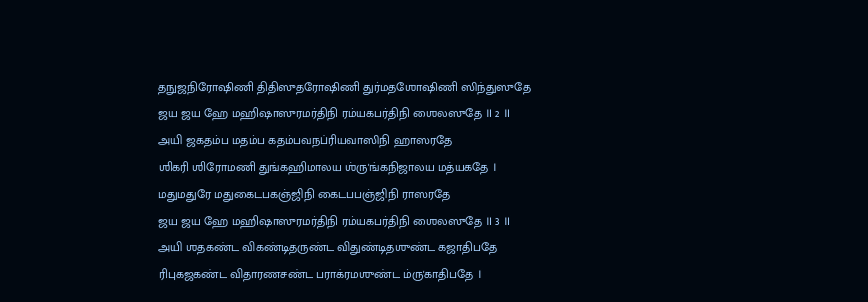தநுஜநிரோஷிணி திதிஸுதரோஷிணி துர்மதஶோஷிணி ஸிந்துஸுதே
ஜய ஜய ஹே மஹிஷாஸுரமர்திநி ரம்யகபர்திநி ஶைலஸுதே ॥ 2 ॥
அயி ஜகதம்ப மதம்ப கதம்பவநப்ரியவாஸிநி ஹாஸரதே
ஶிகரி ஶிரோமணி துங்கஹிமாலய ஶ்ரு'ங்கநிஜாலய மத்யகதே ।
மதுமதுரே மதுகைடபகஞ்ஜிநி கைடபபஞ்ஜிநி ராஸரதே
ஜய ஜய ஹே மஹிஷாஸுரமர்திநி ரம்யகபர்திநி ஶைலஸுதே ॥ 3 ॥
அயி ஶதகண்ட விகண்டிதருண்ட விதுண்டிதஶுண்ட கஜாதிபதே
ரிபுகஜகண்ட விதாரணசண்ட பராக்ரமஶுண்ட ம்ரு'காதிபதே ।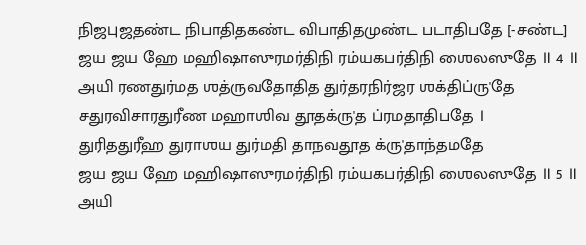நிஜபுஜதண்ட நிபாதிதகண்ட விபாதிதமுண்ட படாதிபதே [-சண்ட]
ஜய ஜய ஹே மஹிஷாஸுரமர்திநி ரம்யகபர்திநி ஶைலஸுதே ॥ 4 ॥
அயி ரணதுர்மத ஶத்ருவதோதித துர்தரநிர்ஜர ஶக்திப்ரு'தே
சதுரவிசாரதுரீண மஹாஶிவ தூதக்ரு'த ப்ரமதாதிபதே ।
துரிததுரீஹ துராஶய துர்மதி தாநவதூத க்ரு'தாந்தமதே
ஜய ஜய ஹே மஹிஷாஸுரமர்திநி ரம்யகபர்திநி ஶைலஸுதே ॥ 5 ॥
அயி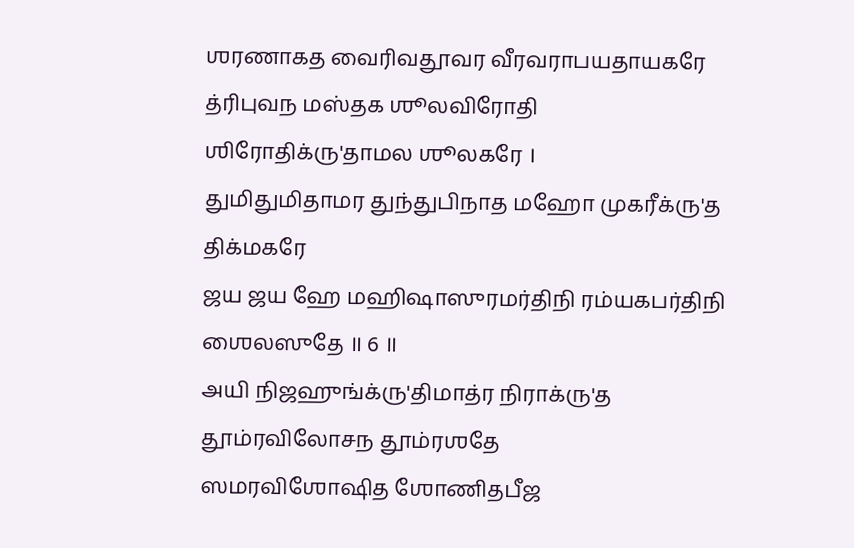ஶரணாகத வைரிவதூவர வீரவராபயதாயகரே
த்ரிபுவந மஸ்தக ஶூலவிரோதி ஶிரோதிக்ரு'தாமல ஶூலகரே ।
துமிதுமிதாமர துந்துபிநாத மஹோ முகரீக்ரு'த திக்மகரே
ஜய ஜய ஹே மஹிஷாஸுரமர்திநி ரம்யகபர்திநி ஶைலஸுதே ॥ 6 ॥
அயி நிஜஹுங்க்ரு'திமாத்ர நிராக்ரு'த தூம்ரவிலோசந தூம்ரஶதே
ஸமரவிஶோஷித ஶோணிதபீஜ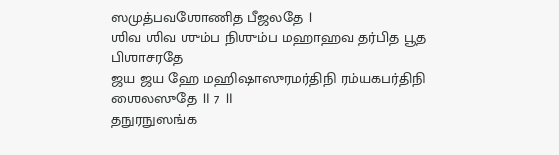ஸமுத்பவஶோணித பீஜலதே ।
ஶிவ ஶிவ ஶும்ப நிஶும்ப மஹாஹவ தர்பித பூத பிஶாசரதே
ஜய ஜய ஹே மஹிஷாஸுரமர்திநி ரம்யகபர்திநி ஶைலஸுதே ॥ 7 ॥
தநுரநுஸங்க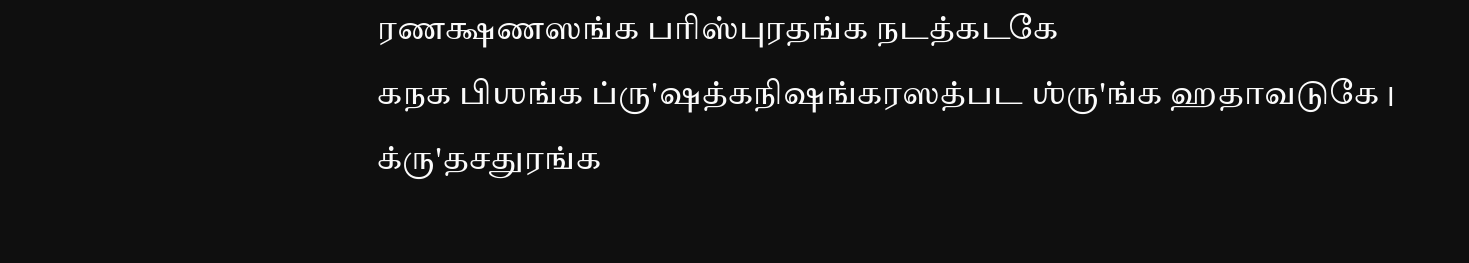ரணக்ஷணஸங்க பரிஸ்புரதங்க நடத்கடகே
கநக பிஶங்க ப்ரு'ஷத்கநிஷங்கரஸத்பட ஶ்ரு'ங்க ஹதாவடுகே ।
க்ரு'தசதுரங்க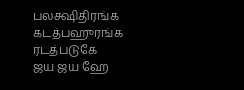பலக்ஷிதிரங்க கடத்பஹுரங்க ரடத்படுகே
ஜய ஜய ஹே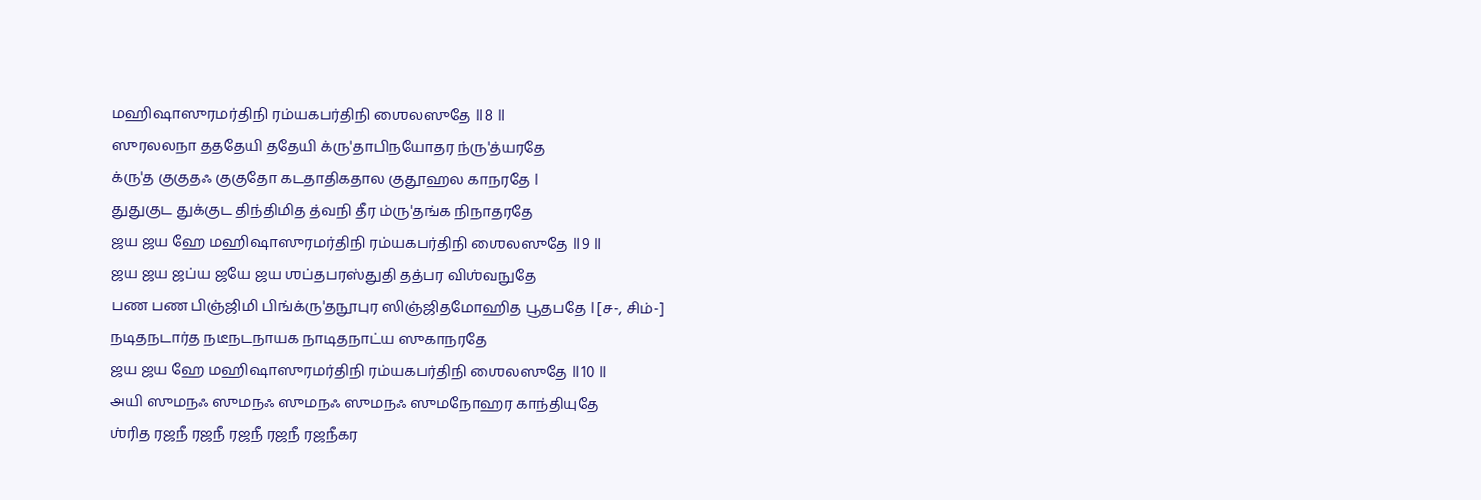மஹிஷாஸுரமர்திநி ரம்யகபர்திநி ஶைலஸுதே ॥ 8 ॥
ஸுரலலநா தததேயி ததேயி க்ரு'தாபிநயோதர ந்ரு'த்யரதே
க்ரு'த குகுதஃ குகுதோ கடதாதிகதால குதூஹல காநரதே ।
துதுகுட துக்குட திந்திமித த்வநி தீர ம்ரு'தங்க நிநாதரதே
ஜய ஜய ஹே மஹிஷாஸுரமர்திநி ரம்யகபர்திநி ஶைலஸுதே ॥ 9 ॥
ஜய ஜய ஜப்ய ஜயே ஜய ஶப்தபரஸ்துதி தத்பர விஶ்வநுதே
பண பண பிஞ்ஜிமி பிங்க்ரு'தநூபுர ஸிஞ்ஜிதமோஹித பூதபதே । [ச-, சிம்-]
நடிதநடார்த நடீநடநாயக நாடிதநாட்ய ஸுகாநரதே
ஜய ஜய ஹே மஹிஷாஸுரமர்திநி ரம்யகபர்திநி ஶைலஸுதே ॥ 10 ॥
அயி ஸுமநஃ ஸுமநஃ ஸுமநஃ ஸுமநஃ ஸுமநோஹர காந்தியுதே
ஶ்ரித ரஜநீ ரஜநீ ரஜநீ ரஜநீ ரஜநீகர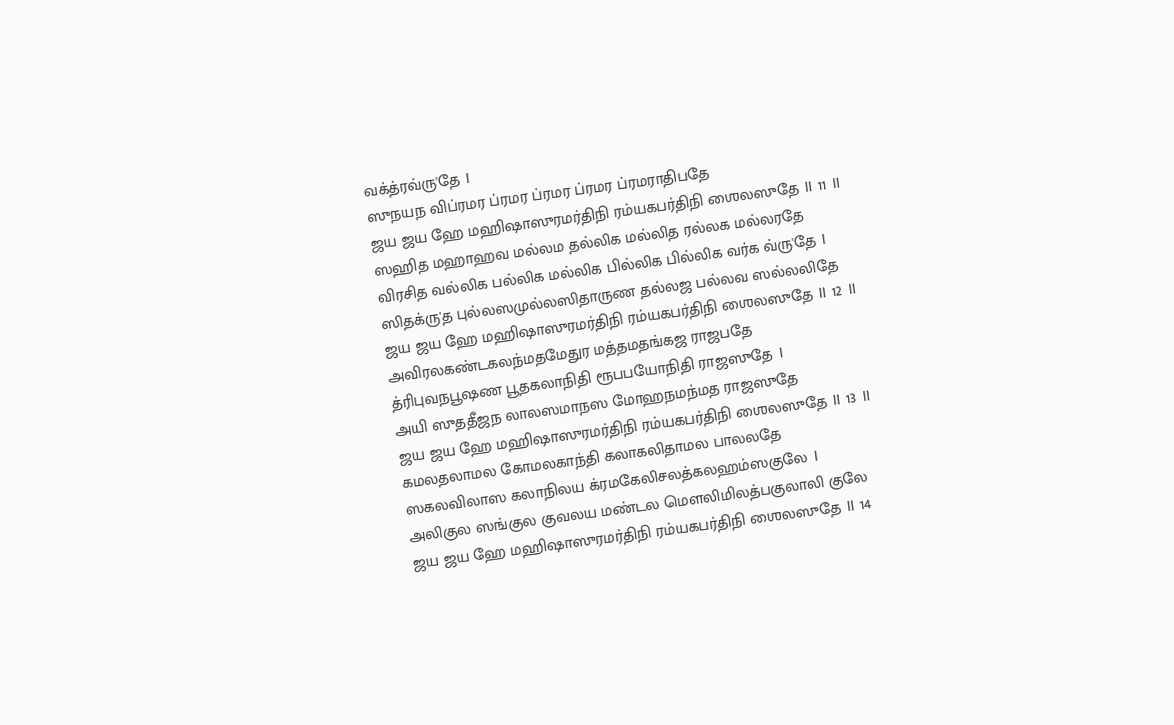வக்த்ரவ்ரு'தே ।
ஸுநயந விப்ரமர ப்ரமர ப்ரமர ப்ரமர ப்ரமராதிபதே
ஜய ஜய ஹே மஹிஷாஸுரமர்திநி ரம்யகபர்திநி ஶைலஸுதே ॥ 11 ॥
ஸஹித மஹாஹவ மல்லம தல்லிக மல்லித ரல்லக மல்லரதே
விரசித வல்லிக பல்லிக மல்லிக பில்லிக பில்லிக வர்க வ்ரு'தே ।
ஸிதக்ரு'த புல்லஸமுல்லஸிதாருண தல்லஜ பல்லவ ஸல்லலிதே
ஜய ஜய ஹே மஹிஷாஸுரமர்திநி ரம்யகபர்திநி ஶைலஸுதே ॥ 12 ॥
அவிரலகண்டகலந்மதமேதுர மத்தமதங்கஜ ராஜபதே
த்ரிபுவநபூஷண பூதகலாநிதி ரூபபயோநிதி ராஜஸுதே ।
அயி ஸுததீஜந லாலஸமாநஸ மோஹநமந்மத ராஜஸுதே
ஜய ஜய ஹே மஹிஷாஸுரமர்திநி ரம்யகபர்திநி ஶைலஸுதே ॥ 13 ॥
கமலதலாமல கோமலகாந்தி கலாகலிதாமல பாலலதே
ஸகலவிலாஸ கலாநிலய க்ரமகேலிசலத்கலஹம்ஸகுலே ।
அலிகுல ஸங்குல குவலய மண்டல மௌலிமிலத்பகுலாலி குலே
ஜய ஜய ஹே மஹிஷாஸுரமர்திநி ரம்யகபர்திநி ஶைலஸுதே ॥ 14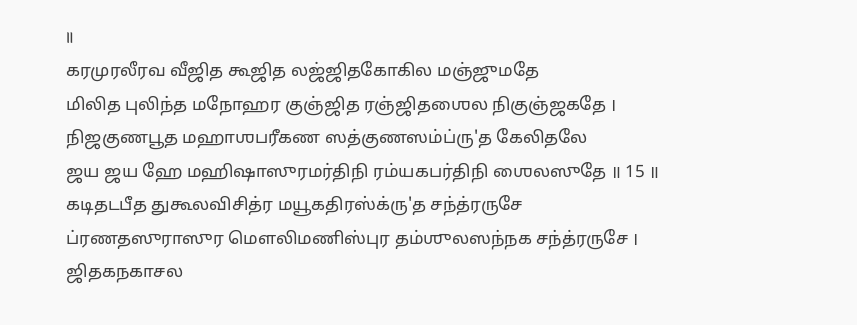॥
கரமுரலீரவ வீஜித கூஜித லஜ்ஜிதகோகில மஞ்ஜுமதே
மிலித புலிந்த மநோஹர குஞ்ஜித ரஞ்ஜிதஶைல நிகுஞ்ஜகதே ।
நிஜகுணபூத மஹாஶபரீகண ஸத்குணஸம்ப்ரு'த கேலிதலே
ஜய ஜய ஹே மஹிஷாஸுரமர்திநி ரம்யகபர்திநி ஶைலஸுதே ॥ 15 ॥
கடிதடபீத துகூலவிசித்ர மயூகதிரஸ்க்ரு'த சந்த்ரருசே
ப்ரணதஸுராஸுர மௌலிமணிஸ்புர தம்ஶுலஸந்நக சந்த்ரருசே ।
ஜிதகநகாசல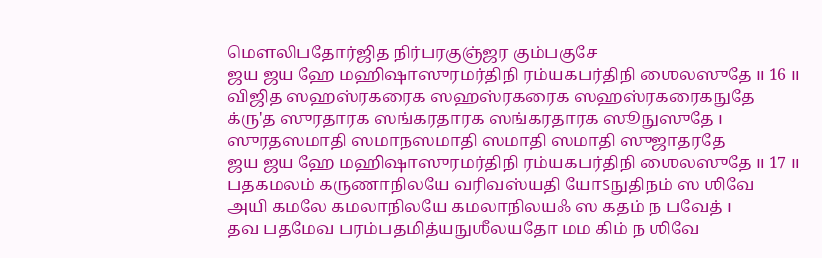மௌலிபதோர்ஜித நிர்பரகுஞ்ஜர கும்பகுசே
ஜய ஜய ஹே மஹிஷாஸுரமர்திநி ரம்யகபர்திநி ஶைலஸுதே ॥ 16 ॥
விஜித ஸஹஸ்ரகரைக ஸஹஸ்ரகரைக ஸஹஸ்ரகரைகநுதே
க்ரு'த ஸுரதாரக ஸங்கரதாரக ஸங்கரதாரக ஸூநுஸுதே ।
ஸுரதஸமாதி ஸமாநஸமாதி ஸமாதி ஸமாதி ஸுஜாதரதே
ஜய ஜய ஹே மஹிஷாஸுரமர்திநி ரம்யகபர்திநி ஶைலஸுதே ॥ 17 ॥
பதகமலம் கருணாநிலயே வரிவஸ்யதி யோऽநுதிநம் ஸ ஶிவே
அயி கமலே கமலாநிலயே கமலாநிலயஃ ஸ கதம் ந பவேத் ।
தவ பதமேவ பரம்பதமித்யநுஶீலயதோ மம கிம் ந ஶிவே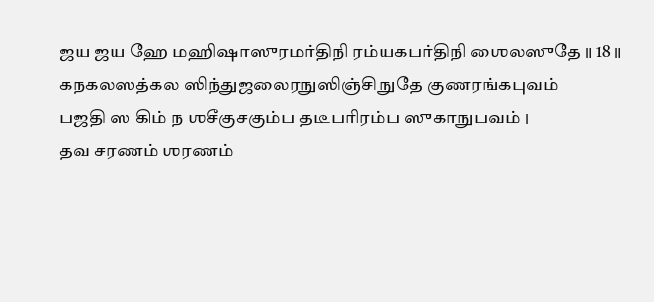ஜய ஜய ஹே மஹிஷாஸுரமர்திநி ரம்யகபர்திநி ஶைலஸுதே ॥ 18 ॥
கநகலஸத்கல ஸிந்துஜலைரநுஸிஞ்சிநுதே குணரங்கபுவம்
பஜதி ஸ கிம் ந ஶசீகுசகும்ப தடீபரிரம்ப ஸுகாநுபவம் ।
தவ சரணம் ஶரணம்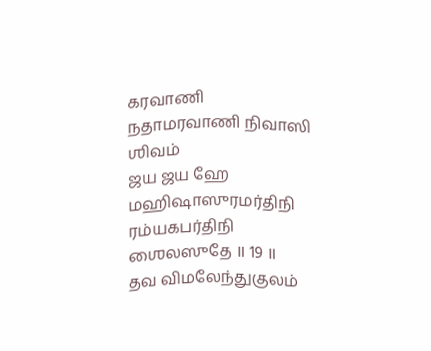கரவாணி நதாமரவாணி நிவாஸி ஶிவம்
ஜய ஜய ஹே மஹிஷாஸுரமர்திநி ரம்யகபர்திநி ஶைலஸுதே ॥ 19 ॥
தவ விமலேந்துகுலம்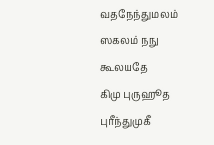வதநேந்துமலம் ஸகலம் நநு கூலயதே
கிமு புருஹூத புரீந்துமுகீ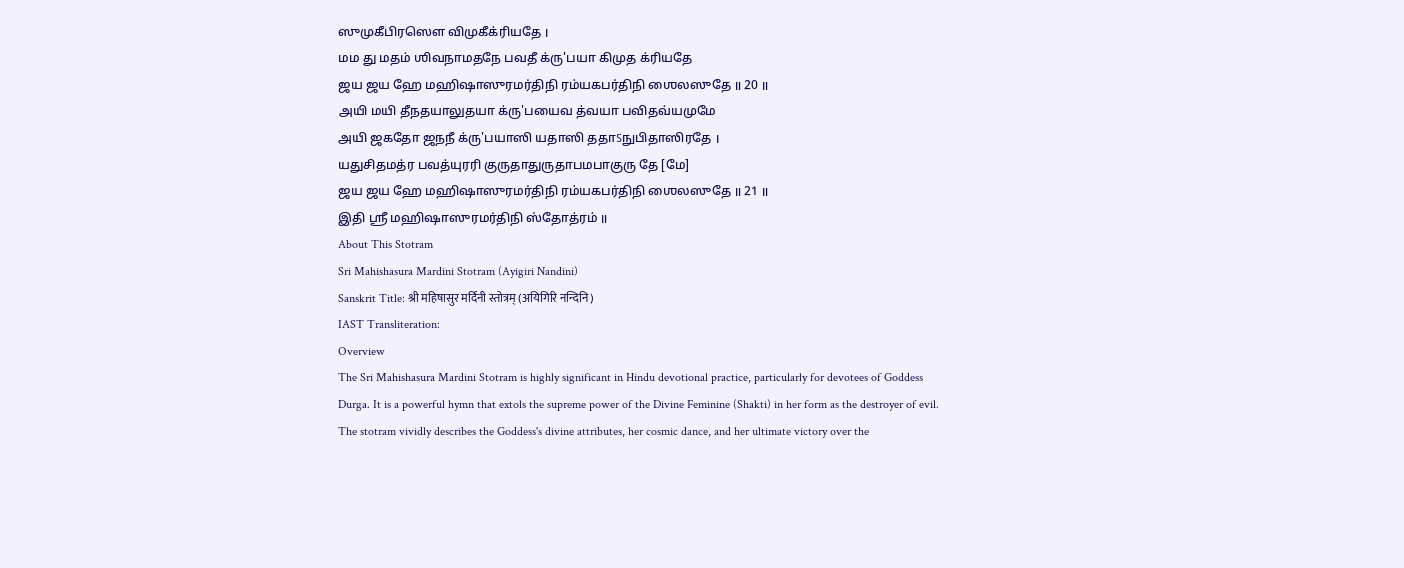ஸுமுகீபிரஸௌ விமுகீக்ரியதே ।
மம து மதம் ஶிவநாமதநே பவதீ க்ரு'பயா கிமுத க்ரியதே
ஜய ஜய ஹே மஹிஷாஸுரமர்திநி ரம்யகபர்திநி ஶைலஸுதே ॥ 20 ॥
அயி மயி தீநதயாலுதயா க்ரு'பயைவ த்வயா பவிதவ்யமுமே
அயி ஜகதோ ஜநநீ க்ரு'பயாஸி யதாஸி ததாऽநுபிதாஸிரதே ।
யதுசிதமத்ர பவத்யுரரி குருதாதுருதாபமபாகுரு தே [மே]
ஜய ஜய ஹே மஹிஷாஸுரமர்திநி ரம்யகபர்திநி ஶைலஸுதே ॥ 21 ॥
இதி ஶ்ரீ மஹிஷாஸுரமர்திநி ஸ்தோத்ரம் ॥
About This Stotram
Sri Mahishasura Mardini Stotram (Ayigiri Nandini)
Sanskrit Title: श्री महिषासुर मर्दिनी स्तोत्रम् (अयिगिरि नन्दिनि)
IAST Transliteration:
Overview
The Sri Mahishasura Mardini Stotram is highly significant in Hindu devotional practice, particularly for devotees of Goddess Durga. It is a powerful hymn that extols the supreme power of the Divine Feminine (Shakti) in her form as the destroyer of evil. The stotram vividly describes the Goddess's divine attributes, her cosmic dance, and her ultimate victory over the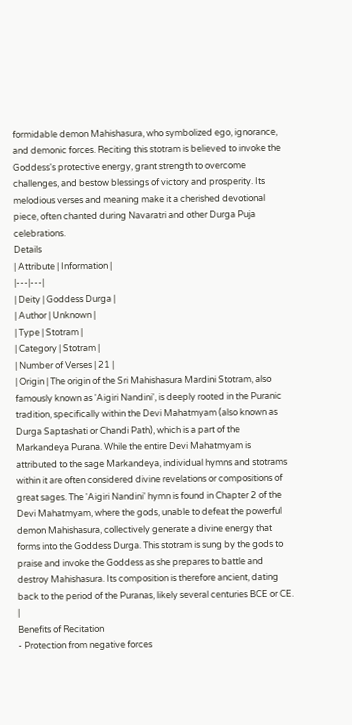formidable demon Mahishasura, who symbolized ego, ignorance, and demonic forces. Reciting this stotram is believed to invoke the Goddess's protective energy, grant strength to overcome challenges, and bestow blessings of victory and prosperity. Its melodious verses and meaning make it a cherished devotional piece, often chanted during Navaratri and other Durga Puja celebrations.
Details
| Attribute | Information |
|---|---|
| Deity | Goddess Durga |
| Author | Unknown |
| Type | Stotram |
| Category | Stotram |
| Number of Verses | 21 |
| Origin | The origin of the Sri Mahishasura Mardini Stotram, also famously known as 'Aigiri Nandini', is deeply rooted in the Puranic tradition, specifically within the Devi Mahatmyam (also known as Durga Saptashati or Chandi Path), which is a part of the Markandeya Purana. While the entire Devi Mahatmyam is attributed to the sage Markandeya, individual hymns and stotrams within it are often considered divine revelations or compositions of great sages. The 'Aigiri Nandini' hymn is found in Chapter 2 of the Devi Mahatmyam, where the gods, unable to defeat the powerful demon Mahishasura, collectively generate a divine energy that forms into the Goddess Durga. This stotram is sung by the gods to praise and invoke the Goddess as she prepares to battle and destroy Mahishasura. Its composition is therefore ancient, dating back to the period of the Puranas, likely several centuries BCE or CE. |
Benefits of Recitation
- Protection from negative forces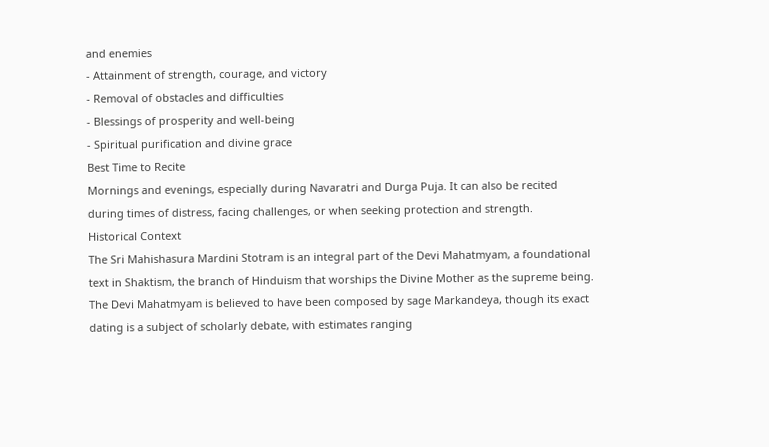and enemies
- Attainment of strength, courage, and victory
- Removal of obstacles and difficulties
- Blessings of prosperity and well-being
- Spiritual purification and divine grace
Best Time to Recite
Mornings and evenings, especially during Navaratri and Durga Puja. It can also be recited during times of distress, facing challenges, or when seeking protection and strength.
Historical Context
The Sri Mahishasura Mardini Stotram is an integral part of the Devi Mahatmyam, a foundational text in Shaktism, the branch of Hinduism that worships the Divine Mother as the supreme being. The Devi Mahatmyam is believed to have been composed by sage Markandeya, though its exact dating is a subject of scholarly debate, with estimates ranging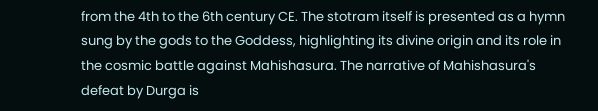from the 4th to the 6th century CE. The stotram itself is presented as a hymn sung by the gods to the Goddess, highlighting its divine origin and its role in the cosmic battle against Mahishasura. The narrative of Mahishasura's defeat by Durga is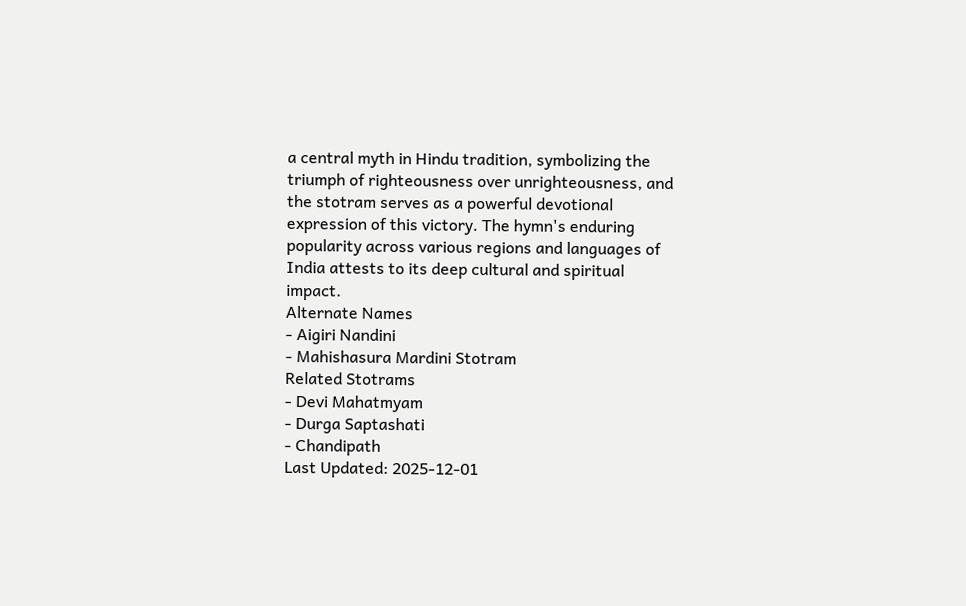a central myth in Hindu tradition, symbolizing the triumph of righteousness over unrighteousness, and the stotram serves as a powerful devotional expression of this victory. The hymn's enduring popularity across various regions and languages of India attests to its deep cultural and spiritual impact.
Alternate Names
- Aigiri Nandini
- Mahishasura Mardini Stotram
Related Stotrams
- Devi Mahatmyam
- Durga Saptashati
- Chandipath
Last Updated: 2025-12-01